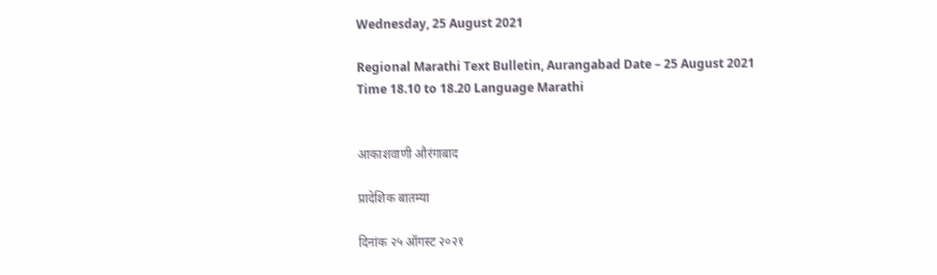Wednesday, 25 August 2021

Regional Marathi Text Bulletin, Aurangabad Date – 25 August 2021 Time 18.10 to 18.20 Language Marathi


आकाशवाणी औरंगाबाद

प्रादेशिक बातम्या

दिनांक २५ ऑगस्ट २०२१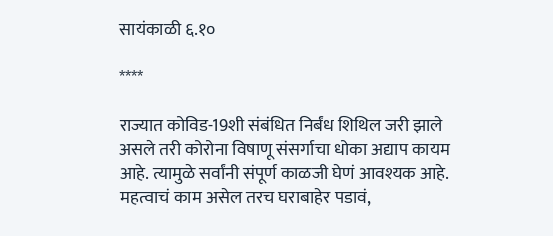सायंकाळी ६.१०

****

राज्यात कोविड-19शी संबंधित निर्बंध शिथिल जरी झाले असले तरी कोरोना विषाणू संसर्गाचा धोका अद्याप कायम आहे. त्यामुळे सर्वांनी संपूर्ण काळजी घेणं आवश्यक आहे. महत्वाचं काम असेल तरच घराबाहेर पडावं,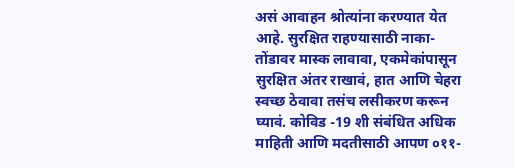असं आवाहन श्रोत्यांना करण्यात येत आहे. सुरक्षित राहण्यासाठी नाका-तोंडावर मास्क लावावा, एकमेकांपासून सुरक्षित अंतर राखावं, हात आणि चेहरा स्वच्छ ठेवावा तसंच लसीकरण करून घ्यावं. कोविड -19 शी संबंधित अधिक माहिती आणि मदतीसाठी आपण ०११-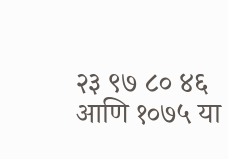२३ ९७ ८० ४६ आणि १०७५ या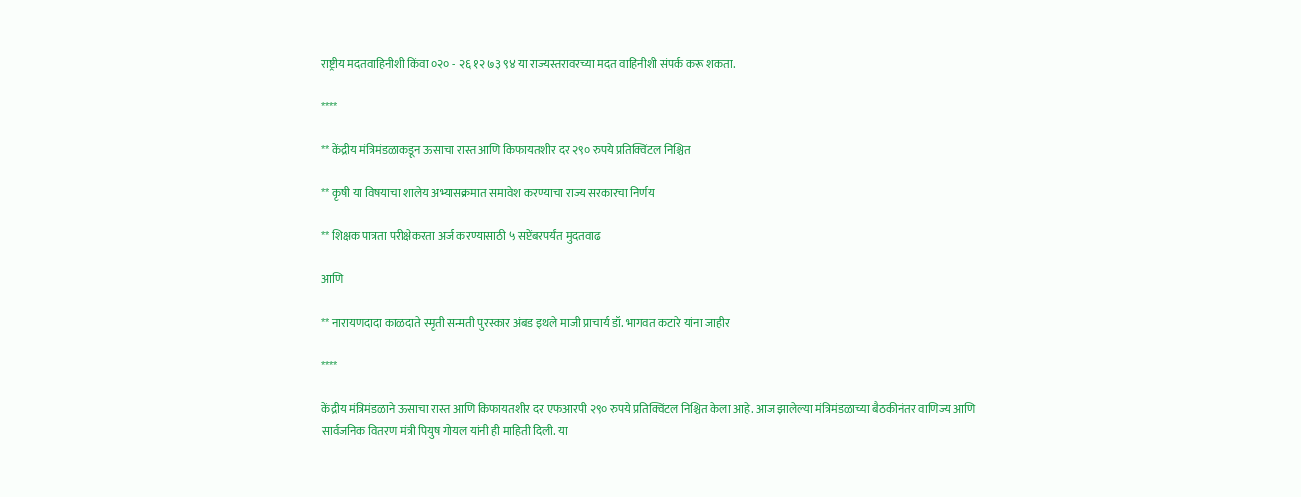राष्ट्रीय मदतवाहिनीशी किंवा ०२० - २६ १२ ७३ ९४ या राज्यस्तरावरच्या मदत वाहिनीशी संपर्क करू शकता.

****

** केंद्रीय मंत्रिमंडळाकडून ऊसाचा रास्त आणि किफायतशीर दर २९० रुपये प्रतिक्विंटल निश्चित

** कृषी या विषयाचा शालेय अभ्यासक्रमात समावेश करण्याचा राज्य सरकारचा निर्णय

** शिक्षक पात्रता परीक्षेकरता अर्ज करण्यासाठी ५ सप्टेंबरपर्यंत मुदतवाढ

आणि

** नारायणदादा काळदाते स्मृती सन्मती पुरस्कार अंबड इथले माजी प्राचार्य डॉ. भागवत कटारे यांना जाहीर

****

केंद्रीय मंत्रिमंडळाने ऊसाचा रास्त आणि किफायतशीर दर एफआरपी २९० रुपये प्रतिक्विंटल निश्चित केला आहे. आज झालेल्या मंत्रिमंडळाच्या बैठकीनंतर वाणिज्य आणि सार्वजनिक वितरण मंत्री पियुष गोयल यांनी ही माहिती दिली. या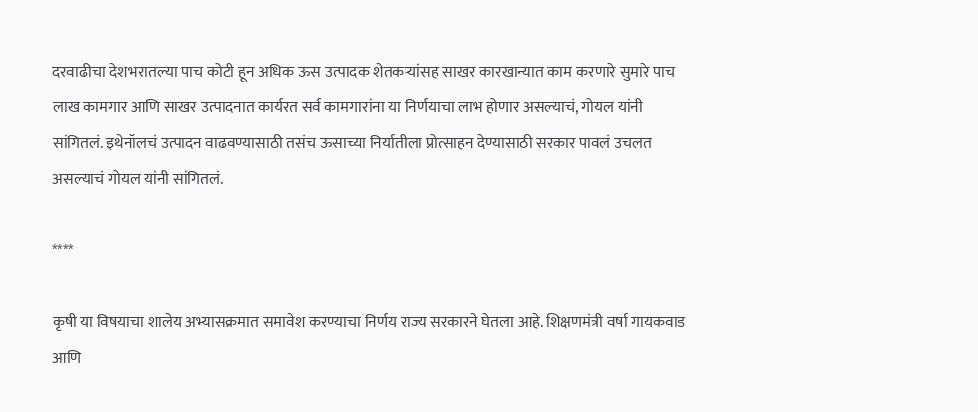दरवाढीचा देशभरातल्या पाच कोटी हून अधिक ऊस उत्पादक शेतकऱ्यांसह साखर कारखान्यात काम करणारे सुमारे पाच लाख कामगार आणि साखर उत्पादनात कार्यरत सर्व कामगारांना या निर्णयाचा लाभ होणार असल्याचं, गोयल यांनी सांगितलं. इथेनॉलचं उत्पादन वाढवण्यासाठी तसंच ऊसाच्या निर्यातीला प्रोत्साहन देण्यासाठी सरकार पावलं उचलत असल्याचं गोयल यांनी सांगितलं.

****

कृषी या विषयाचा शालेय अभ्यासक्रमात समावेश करण्याचा निर्णय राज्य सरकारने घेतला आहे. शिक्षणमंत्री वर्षा गायकवाड आणि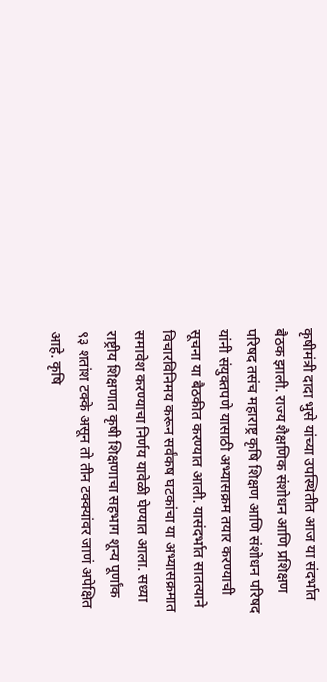कृषीमंत्री दादा भुसे यांच्या उपस्थितीत आज या संदर्भात बैठक झाली. राज्य शैक्षणिक संशोधन आणि प्रशिक्षण परिषद तसंच महाराष्ट्र कृषि शिक्षण आणि संशोधन परिषद यांनी संयुक्तपणे यासाठी अभ्यासक्रम तयार करण्याची सूचना या बैठकीत करण्यात आली. यासंदर्भात सातत्याने विचारविनिमय करून सर्वंकष घटकांचा या अभ्यासक्रमात समावेश करण्याचा निर्णय यावेळी घेण्यात आला. सध्या राष्ट्रीय शिक्षणात कृषी शिक्षणाचा सहभाग शून्य पूर्णांक ९३ शतांश टक्के असून तो तीन टक्क्यांवर जाणं अपेक्षित आहे. कृषि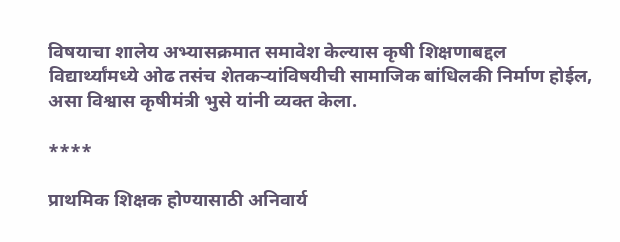विषयाचा शालेय अभ्यासक्रमात समावेश केल्यास कृषी शिक्षणाबद्दल विद्यार्थ्यांमध्ये ओढ तसंच शेतकऱ्यांविषयीची सामाजिक बांधिलकी निर्माण होईल, असा विश्वास कृषीमंत्री भुसे यांनी व्यक्त केला.

****

प्राथमिक शिक्षक होण्यासाठी अनिवार्य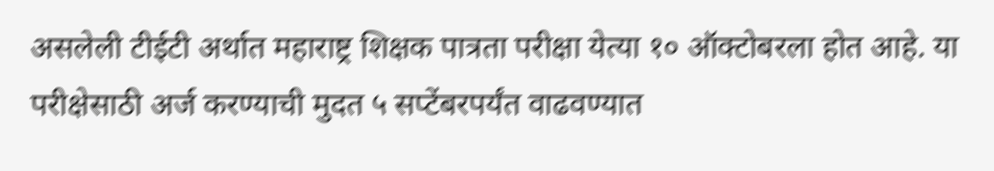असलेली टीईटी अर्थात महाराष्ट्र शिक्षक पात्रता परीक्षा येत्या १० ऑक्टोबरला होत आहे. या परीक्षेसाठी अर्ज करण्याची मुदत ५ सप्टेंबरपर्यंत वाढवण्यात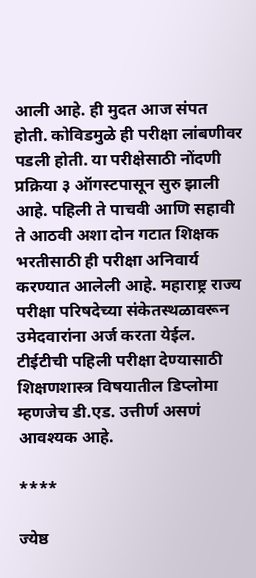आली आहे. ही मुदत आज संपत होती. कोविडमुळे ही परीक्षा लांबणीवर पडली होती. या परीक्षेसाठी नोंदणी प्रक्रिया ३ ऑगस्टपासून सुरु झाली आहे. पहिली ते पाचवी आणि सहावी ते आठवी अशा दोन गटात शिक्षक भरतीसाठी ही परीक्षा अनिवार्य करण्यात आलेली आहे. महाराष्ट्र राज्य परीक्षा परिषदेच्या संकेतस्थळावरून उमेदवारांना अर्ज करता येईल. टीईटीची पहिली परीक्षा देण्यासाठी शिक्षणशास्त्र विषयातील डिप्लोमा म्हणजेच डी.एड. उत्तीर्ण असणं आवश्यक आहे.

****

ज्येष्ठ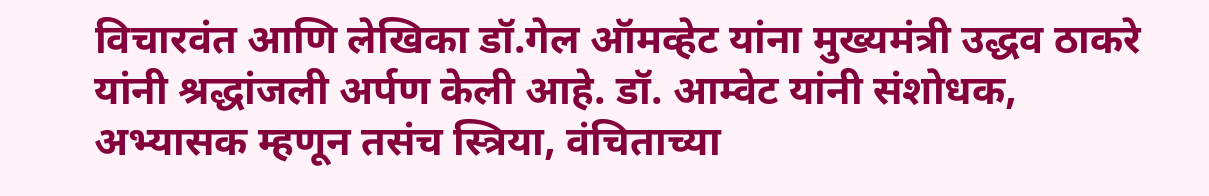विचारवंत आणि लेखिका डॉ.गेल ऑमव्हेट यांना मुख्यमंत्री उद्धव ठाकरे यांनी श्रद्धांजली अर्पण केली आहे. डॉ. आम्वेट यांनी संशोधक, अभ्यासक म्हणून तसंच स्त्रिया, वंचिताच्या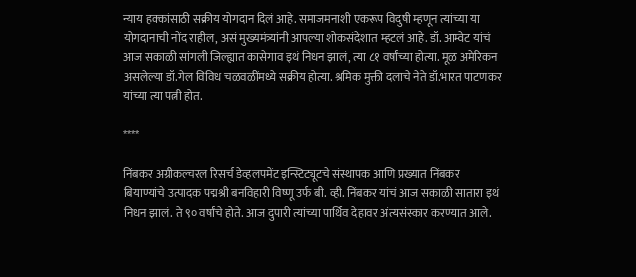न्याय हक्कांसाठी सक्रीय योगदान दिलं आहे. समाजमनाशी एकरूप विदुषी म्हणून त्यांच्या या योगदानाची नोंद राहील, असं मुख्यमंत्र्यांनी आपल्या शोकसंदेशात म्हटलं आहे. डॉ. आम्वेट यांचं आज सकाळी सांगली जिल्ह्यात कासेगाव इथं निधन झालं, त्या ८१ वर्षांच्या होत्या. मूळ अमेरिकन असलेल्या डॉ.गेल विविध चळवळींमध्ये सक्रीय होत्या. श्रमिक मुक्ती दलाचे नेते डॉ.भारत पाटणकर यांच्या त्या पत्नी होत.

****

निंबकर अग्रीकल्चरल रिसर्च डेव्हलपमेंट इन्स्टिट्यूटचे संस्थापक आणि प्रख्यात निंबकर बियाण्यांचे उत्पादक पद्मश्री बनविहारी विष्णू उर्फ बी. व्ही. निंबकर यांचं आज सकाळी सातारा इथं निधन झालं. ते ९० वर्षांचे होते. आज दुपारी त्यांच्या पार्थिव देहावर अंत्यसंस्कार करण्यात आले.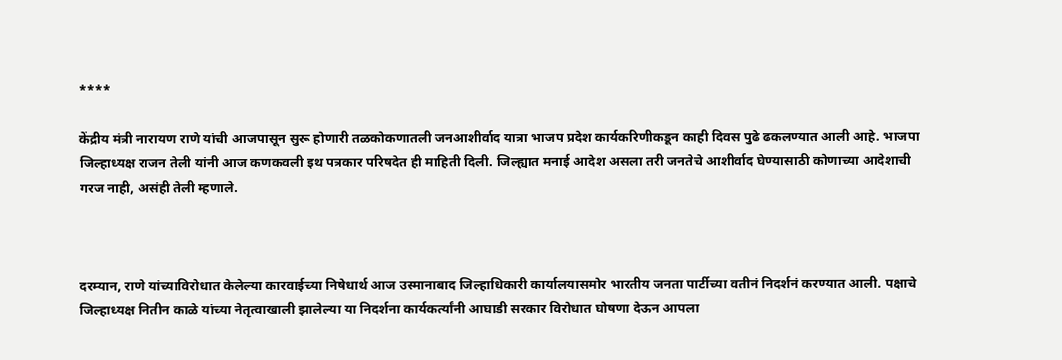****

केंद्रीय मंत्री नारायण राणे यांची आजपासून सुरू होणारी तळकोकणातली जनआशीर्वाद यात्रा भाजप प्रदेश कार्यकरिणीकडून काही दिवस पुढे ढकलण्यात आली आहे. भाजपा जिल्हाध्यक्ष राजन तेली यांनी आज कणकवली इथ पत्रकार परिषदेत ही माहिती दिली. जिल्ह्यात मनाई आदेश असला तरी जनतेचे आशीर्वाद घेण्यासाठी कोणाच्या आदेशाची गरज नाही, असंही तेली म्हणाले.



दरम्यान, राणे यांच्याविरोधात केलेल्या कारवाईच्या निषेधार्थ आज उस्मानाबाद जिल्हाधिकारी कार्यालयासमोर भारतीय जनता पार्टीच्या वतीनं निदर्शनं करण्यात आली. पक्षाचे जिल्हाध्यक्ष नितीन काळे यांच्या नेतृत्वाखाली झालेल्या या निदर्शना कार्यकर्त्यांनी आघाडी सरकार विरोधात घोषणा देऊन आपला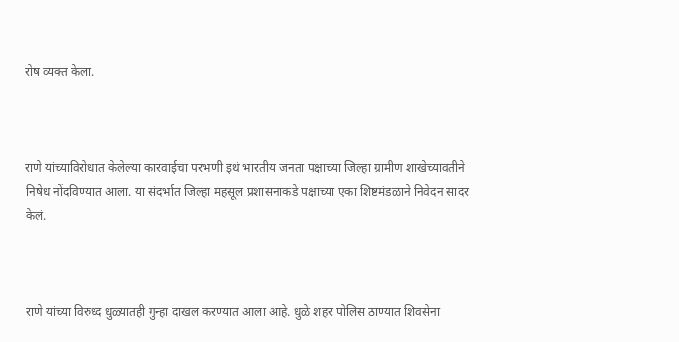रोष व्यक्त केला.



राणे यांच्याविरोधात केलेल्या कारवाईचा परभणी इथं भारतीय जनता पक्षाच्या जिल्हा ग्रामीण शाखेच्यावतीने निषेध नोंदविण्यात आला. या संदर्भात जिल्हा महसूल प्रशासनाकडे पक्षाच्या एका शिष्टमंडळाने निवेदन सादर केलं.



राणे यांच्या विरुध्द धुळ्यातही गुन्हा दाखल करण्यात आला आहे. धुळे शहर पोलिस ठाण्यात शिवसेना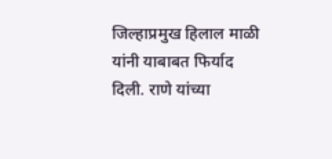जिल्हाप्रमुख हिलाल माळी यांनी याबाबत फिर्याद दिली. राणे यांच्या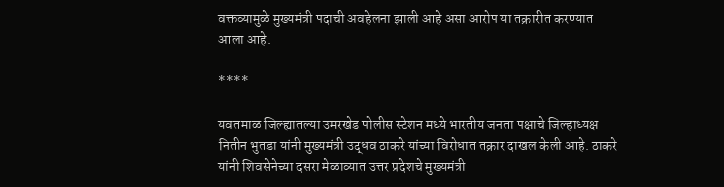वक्तव्यामुळे मुख्यमंत्री पदाची अवहेलना झाली आहे असा आरोप या तक्रारीत करण्यात आला आहे.

****

यवतमाळ जिल्ह्यातल्या उमरखेड पोलीस स्टेशन मध्ये भारतीय जनता पक्षाचे जिल्हाध्यक्ष नितीन भुतडा यांनी मुख्यमंत्री उद्धव ठाकरे यांच्या विरोधात तक्रार दाखल केली आहे. ठाकरे यांनी शिवसेनेच्या दसरा मेळाव्यात उत्तर प्रदेशचे मुख्यमंत्री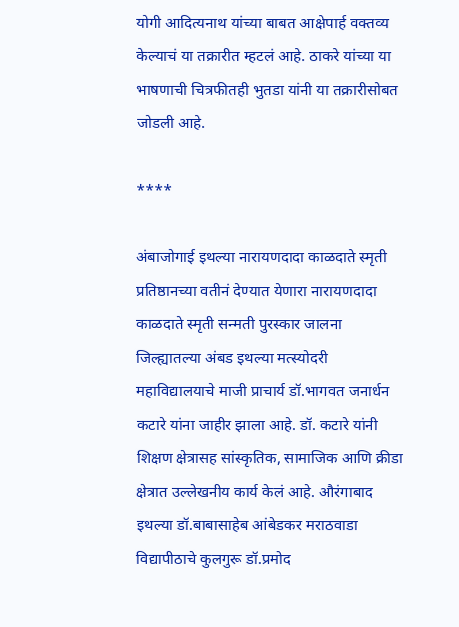योगी आदित्यनाथ यांच्या बाबत आक्षेपार्ह वक्तव्य केल्याचं या तक्रारीत म्हटलं आहे. ठाकरे यांच्या या भाषणाची चित्रफीतही भुतडा यांनी या तक्रारीसोबत जोडली आहे.

****

अंबाजोगाई इथल्या नारायणदादा काळदाते स्मृती प्रतिष्ठानच्या वतीनं देण्यात येणारा नारायणदादा काळदाते स्मृती सन्मती पुरस्कार जालना जिल्ह्यातल्या अंबड इथल्या मत्स्योदरी महाविद्यालयाचे माजी प्राचार्य डॉ.भागवत जनार्धन कटारे यांना जाहीर झाला आहे. डॉ. कटारे यांनी शिक्षण क्षेत्रासह सांस्कृतिक, सामाजिक आणि क्रीडा क्षेत्रात उल्लेखनीय कार्य केलं आहे. औरंगाबाद इथल्या डॉ.बाबासाहेब आंबेडकर मराठवाडा विद्यापीठाचे कुलगुरू डॉ.प्रमोद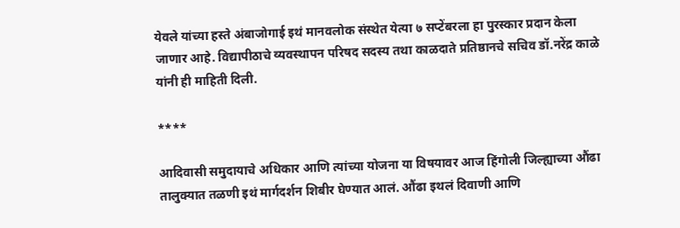येवले यांच्या हस्ते अंबाजोगाई इथं मानवलोक संस्थेत येत्या ७ सप्टेंबरला हा पुरस्कार प्रदान केला जाणार आहे. विद्यापीठाचे व्यवस्थापन परिषद सदस्य तथा काळदाते प्रतिष्ठानचे सचिव डॉ.नरेंद्र काळे यांनी ही माहिती दिली.

****

आदिवासी समुदायाचे अधिकार आणि त्यांच्या योजना या विषयावर आज हिंगोली जिल्ह्याच्या औंढा तालुक्यात तळणी इथं मार्गदर्शन शिबीर घेण्यात आलं. औंढा इथलं दिवाणी आणि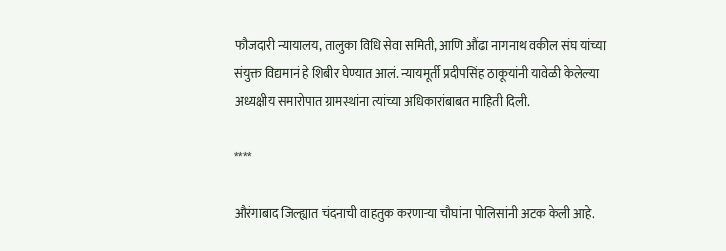फौजदारी न्यायालय, तालुका विधि सेवा समिती, आणि औंढा नागनाथ वकील संघ यांच्या संयुक्त विद्यमानं हे शिबीर घेण्यात आलं. न्यायमूर्ती प्रदीपसिंह ठाकूयांनी यावेळी केलेल्या अध्यक्षीय समारोपात ग्रामस्थांना त्यांच्या अधिकारांबाबत माहिती दिली.

****

औरंगाबाद जिल्ह्यात चंदनाची वाहतुक करणाऱ्या चौघांना पोलिसांनी अटक केली आहे.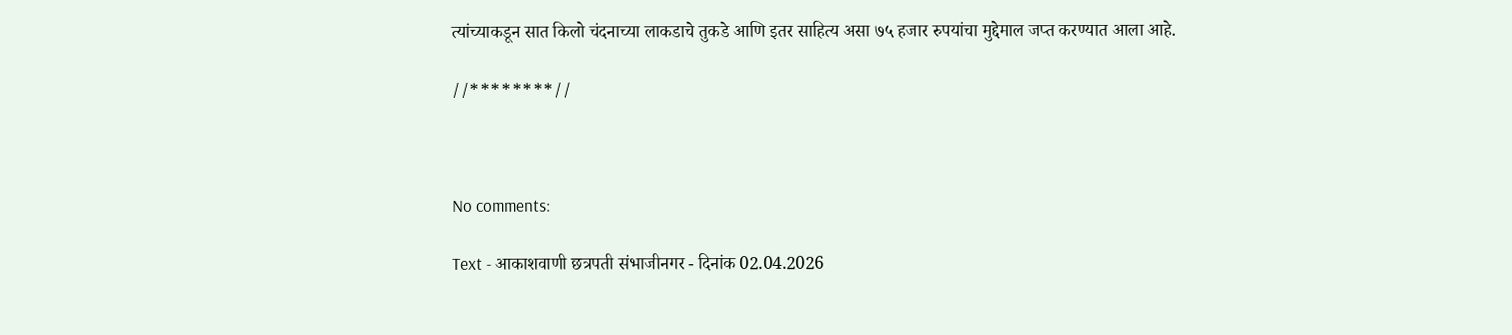त्यांच्याकडून सात किलो चंदनाच्या लाकडाचे तुकडे आणि इतर साहित्य असा ७५ हजार रुपयांचा मुद्देमाल जप्त करण्यात आला आहे.

//********//



No comments:

Text - आकाशवाणी छत्रपती संभाजीनगर - दिनांक 02.04.2026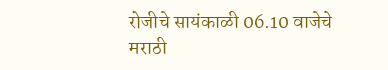रोजीचे सायंकाळी 06.10 वाजेचे मराठी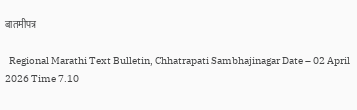बातमीपत्र

  Regional Marathi Text Bulletin, Chhatrapati Sambhajinagar Date – 02 April 2026 Time 7.10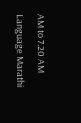AM to 7.20 AM Language Marathi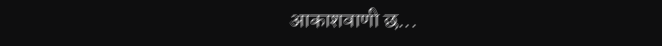आकाशवाणी छ...